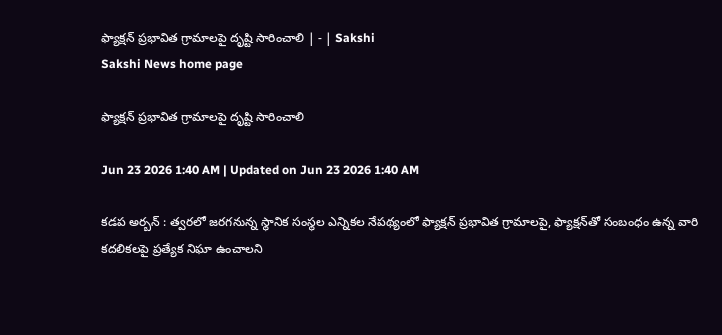ఫ్యాక్షన్‌ ప్రభావిత గ్రామాలపై దృష్టి సారించాలి | - | Sakshi
Sakshi News home page

ఫ్యాక్షన్‌ ప్రభావిత గ్రామాలపై దృష్టి సారించాలి

Jun 23 2026 1:40 AM | Updated on Jun 23 2026 1:40 AM

కడప అర్బన్‌ : త్వరలో జరగనున్న స్థానిక సంస్థల ఎన్నికల నేపథ్యంలో ఫ్యాక్షన్‌ ప్రభావిత గ్రామాలపై, ఫ్యాక్షన్‌తో సంబంధం ఉన్న వారి కదలికలపై ప్రత్యేక నిఘా ఉంచాలని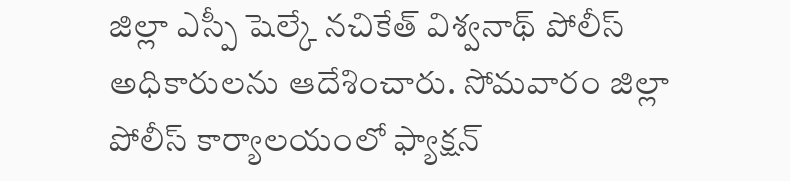జిల్లా ఎస్పీ షెల్కే నచికేత్‌ విశ్వనాథ్‌ పోలీస్‌ అధికారులను ఆదేశించారు. సోమవారం జిల్లా పోలీస్‌ కార్యాలయంలో ఫ్యాక్షన్‌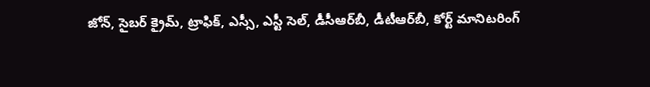జోన్‌, సైబర్‌ క్రైమ్‌, ట్రాఫిక్‌, ఎస్సీ, ఎస్టీ సెల్‌, డీసీఆర్‌బీ, డీటీఆర్‌బీ, కోర్ట్‌ మానిటరింగ్‌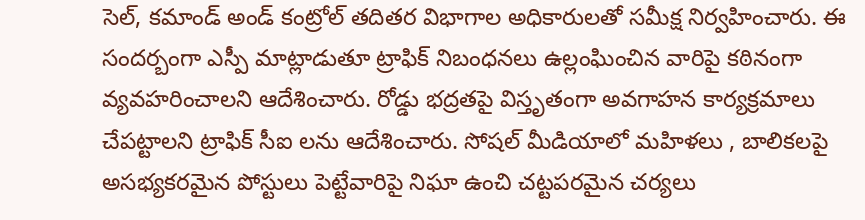సెల్‌, కమాండ్‌ అండ్‌ కంట్రోల్‌ తదితర విభాగాల అధికారులతో సమీక్ష నిర్వహించారు. ఈ సందర్బంగా ఎస్పీ మాట్లాడుతూ ట్రాఫిక్‌ నిబంధనలు ఉల్లంఘించిన వారిపై కఠినంగా వ్యవహరించాలని ఆదేశించారు. రోడ్డు భద్రతపై విస్తృతంగా అవగాహన కార్యక్రమాలు చేపట్టాలని ట్రాఫిక్‌ సీఐ లను ఆదేశించారు. సోషల్‌ మీడియాలో మహిళలు , బాలికలపై అసభ్యకరమైన పోస్టులు పెట్టేవారిపై నిఘా ఉంచి చట్టపరమైన చర్యలు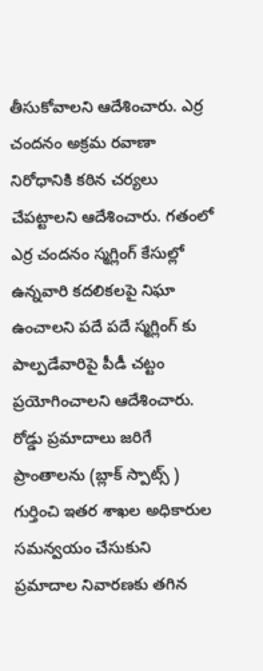తీసుకోవాలని ఆదేశించారు. ఎర్ర చందనం అక్రమ రవాణా నిరోధానికి కఠిన చర్యలు చేపట్టాలని ఆదేశించారు. గతంలో ఎర్ర చందనం స్మగ్లింగ్‌ కేసుల్లో ఉన్నవారి కదలికలపై నిఘా ఉంచాలని పదే పదే స్మగ్లింగ్‌ కు పాల్పడేవారిపై పీడీ చట్టం ప్రయోగించాలని ఆదేశించారు. రోడ్డు ప్రమాదాలు జరిగే ప్రాంతాలను (బ్లాక్‌ స్పాట్స్‌ ) గుర్తించి ఇతర శాఖల అధికారుల సమన్వయం చేసుకుని ప్రమాదాల నివారణకు తగిన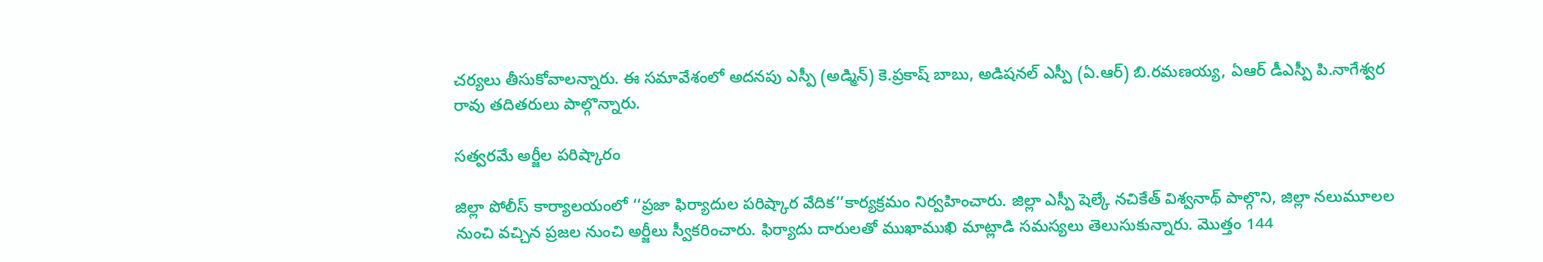చర్యలు తీసుకోవాలన్నారు. ఈ సమావేశంలో అదనపు ఎస్పీ (అడ్మిన్‌) కె.ప్రకాష్‌ బాబు, అడిషనల్‌ ఎస్పీ (ఏ.ఆర్‌) బి.రమణయ్య, ఏఆర్‌ డీఎస్పీ పి.నాగేశ్వర రావు తదితరులు పాల్గొన్నారు.

సత్వరమే అర్జీల పరిష్కారం

జిల్లా పోలీస్‌ కార్యాలయంలో ‘‘ప్రజా ఫిర్యాదుల పరిష్కార వేదిక’’కార్యక్రమం నిర్వహించారు. జిల్లా ఎస్పీ షెల్కే నచికేత్‌ విశ్వనాథ్‌ పాల్గొని, జిల్లా నలుమూలల నుంచి వచ్చిన ప్రజల నుంచి అర్జీలు స్వీకరించారు. ఫిర్యాదు దారులతో ముఖాముఖి మాట్లాడి సమస్యలు తెలుసుకున్నారు. మొత్తం 144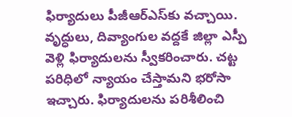ఫిర్యాదులు పీజీఆర్‌ఎస్‌కు వచ్చాయి. వృద్ధులు, దివ్యాంగుల వద్దకే జిల్లా ఎస్పీ వెళ్లి ఫిర్యాదులను స్వీకరించారు. చట్ట పరిధిలో న్యాయం చేస్తామని భరోసా ఇచ్చారు. ఫిర్యాదులను పరిశీలించి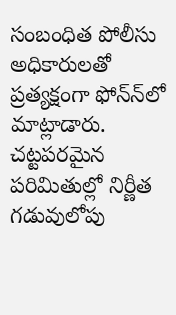సంబంధిత పోలీసు అధికారులతో ప్రత్యక్షంగా ఫోన్‌న్‌లో మాట్లాడారు. చట్టపరమైన పరిమితుల్లో నిర్ణీత గడువులోపు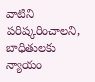వాటిని పరిష్కరించాలని, బాధితులకు న్యాయం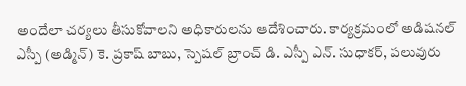అందేలా చర్యలు తీసుకోవాలని అధికారులను ఆదేశించారు. కార్యక్రమంలో అడిషనల్‌ ఎస్పీ (అడ్మిన్‌) కె. ప్రకాష్‌ బాబు, స్పెషల్‌ బ్రాంచ్‌ డి. ఎస్పీ ఎన్‌. సుధాకర్‌, పలువురు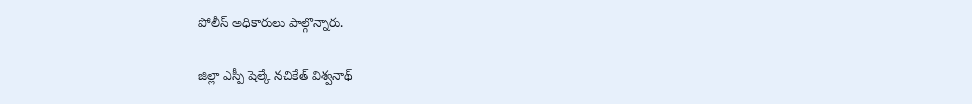పోలీస్‌ అధికారులు పాల్గొన్నారు.

జిల్లా ఎస్పీ షెల్కే నచికేత్‌ విశ్వనాథ్‌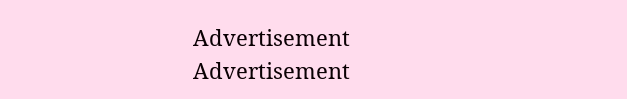Advertisement
Advertisement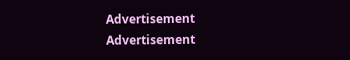Advertisement
Advertisement